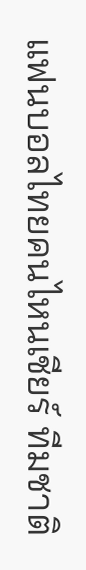แฟนบอลไทยคนไหนเชียร์ ทีมชาติ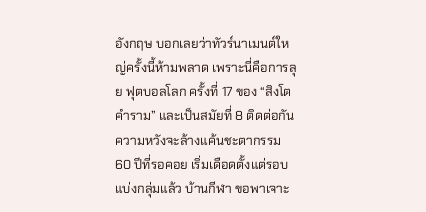อังกฤษ บอกเลยว่าทัวร์นาเมนต์ใหญ่ครั้งนี้ห้ามพลาด เพราะนี่คือการลุย ฟุตบอลโลก ครั้งที่ 17 ของ “สิงโตคำราม” และเป็นสมัยที่ 8 ติดต่อกัน ความหวังจะล้างแค้นชะตากรรม 60 ปีที่รอคอย เริ่มเดือดตั้งแต่รอบแบ่งกลุ่มแล้ว บ้านกีฬา ขอพาเจาะ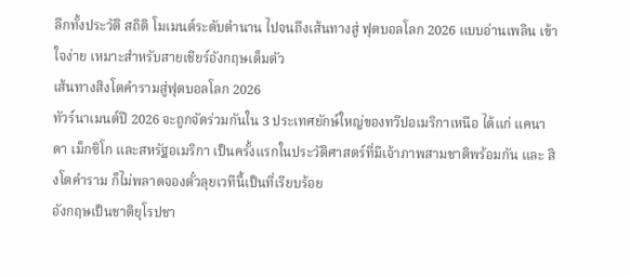ลึกทั้งประวัติ สถิติ โมเมนต์ระดับตำนาน ไปจนถึงเส้นทางสู่ ฟุตบอลโลก 2026 แบบอ่านเพลิน เข้าใจง่าย เหมาะสำหรับสายเชียร์อังกฤษเต็มตัว
เส้นทางสิงโตคำรามสู่ฟุตบอลโลก 2026
ทัวร์นาเมนต์ปี 2026 จะถูกจัดร่วมกันใน 3 ประเทศยักษ์ใหญ่ของทวีปอเมริกาเหนือ ได้แก่ แคนาดา เม็กซิโก และสหรัฐอเมริกา เป็นครั้งแรกในประวัติศาสตร์ที่มีเจ้าภาพสามชาติพร้อมกัน และ สิงโตคำราม ก็ไม่พลาดจองตั๋วลุยเวทีนี้เป็นที่เรียบร้อย
อังกฤษเป็นชาติยุโรปชา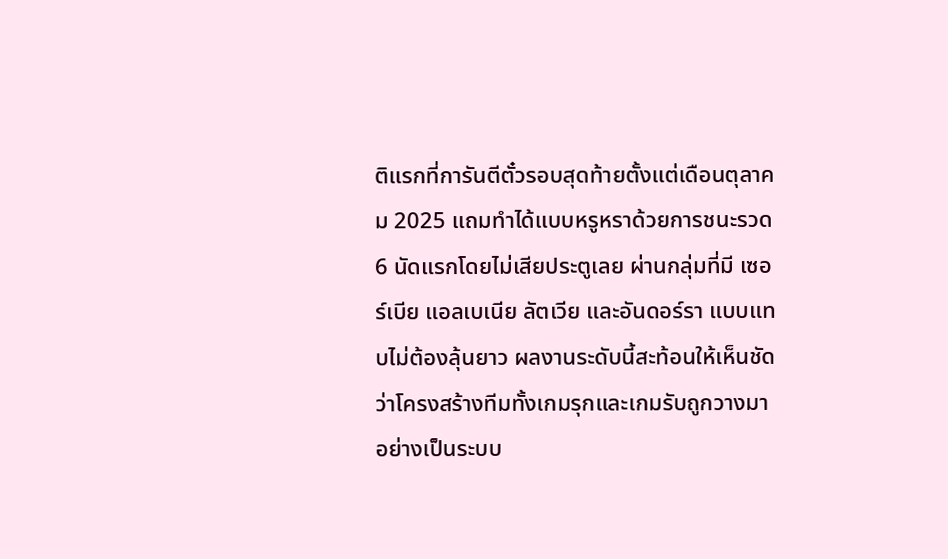ติแรกที่การันตีตั๋วรอบสุดท้ายตั้งแต่เดือนตุลาคม 2025 แถมทำได้แบบหรูหราด้วยการชนะรวด 6 นัดแรกโดยไม่เสียประตูเลย ผ่านกลุ่มที่มี เซอร์เบีย แอลเบเนีย ลัตเวีย และอันดอร์รา แบบแทบไม่ต้องลุ้นยาว ผลงานระดับนี้สะท้อนให้เห็นชัดว่าโครงสร้างทีมทั้งเกมรุกและเกมรับถูกวางมาอย่างเป็นระบบ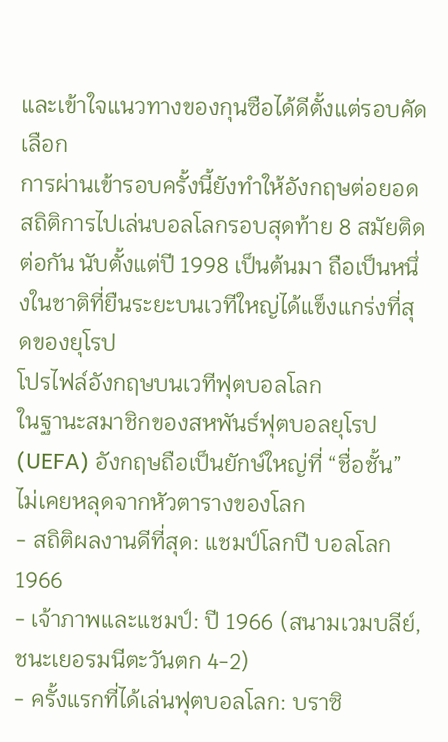และเข้าใจแนวทางของกุนซือได้ดีตั้งแต่รอบคัดเลือก
การผ่านเข้ารอบครั้งนี้ยังทำให้อังกฤษต่อยอดสถิติการไปเล่นบอลโลกรอบสุดท้าย 8 สมัยติดต่อกัน นับตั้งแต่ปี 1998 เป็นต้นมา ถือเป็นหนึ่งในชาติที่ยืนระยะบนเวทีใหญ่ได้แข็งแกร่งที่สุดของยุโรป
โปรไฟล์อังกฤษบนเวทีฟุตบอลโลก
ในฐานะสมาชิกของสหพันธ์ฟุตบอลยุโรป (UEFA) อังกฤษถือเป็นยักษ์ใหญ่ที่ “ชื่อชั้น” ไม่เคยหลุดจากหัวตารางของโลก
- สถิติผลงานดีที่สุด: แชมป์โลกปี บอลโลก 1966
- เจ้าภาพและแชมป์: ปี 1966 (สนามเวมบลีย์, ชนะเยอรมนีตะวันตก 4-2)
- ครั้งแรกที่ได้เล่นฟุตบอลโลก: บราซิ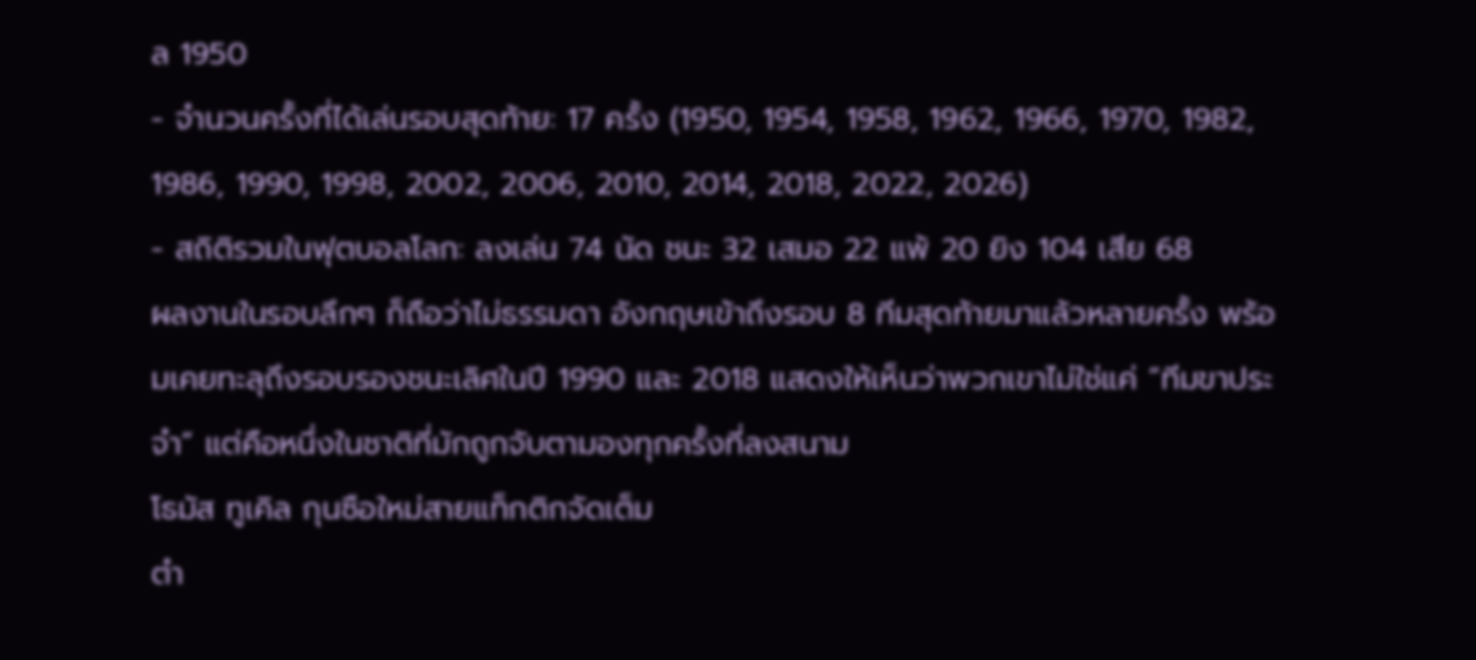ล 1950
- จำนวนครั้งที่ได้เล่นรอบสุดท้าย: 17 ครั้ง (1950, 1954, 1958, 1962, 1966, 1970, 1982, 1986, 1990, 1998, 2002, 2006, 2010, 2014, 2018, 2022, 2026)
- สถิติรวมในฟุตบอลโลก: ลงเล่น 74 นัด ชนะ 32 เสมอ 22 แพ้ 20 ยิง 104 เสีย 68
ผลงานในรอบลึกๆ ก็ถือว่าไม่ธรรมดา อังกฤษเข้าถึงรอบ 8 ทีมสุดท้ายมาแล้วหลายครั้ง พร้อมเคยทะลุถึงรอบรองชนะเลิศในปี 1990 และ 2018 แสดงให้เห็นว่าพวกเขาไม่ใช่แค่ “ทีมขาประจำ” แต่คือหนึ่งในชาติที่มักถูกจับตามองทุกครั้งที่ลงสนาม
โธมัส ทูเคิล กุนซือใหม่สายแท็กติกจัดเต็ม
ตำ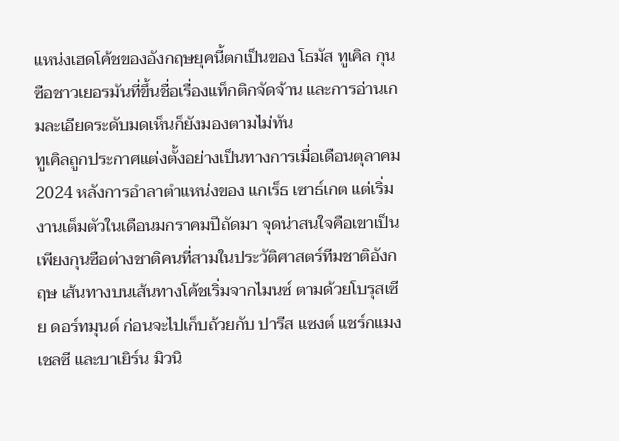แหน่งเฮดโค้ชของอังกฤษยุคนี้ตกเป็นของ โธมัส ทูเคิล กุนซือชาวเยอรมันที่ขึ้นชื่อเรื่องแท็กติกจัดจ้าน และการอ่านเกมละเอียดระดับมดเห็นก็ยังมองตามไม่ทัน
ทูเคิลถูกประกาศแต่งตั้งอย่างเป็นทางการเมื่อเดือนตุลาคม 2024 หลังการอำลาตำแหน่งของ แกเร็ธ เซาธ์เกต แต่เริ่มงานเต็มตัวในเดือนมกราคมปีถัดมา จุดน่าสนใจคือเขาเป็นเพียงกุนซือต่างชาติคนที่สามในประวัติศาสตร์ทีมชาติอังกฤษ เส้นทางบนเส้นทางโค้ชเริ่มจากไมนซ์ ตามด้วยโบรุสเซีย ดอร์ทมุนด์ ก่อนจะไปเก็บถ้วยกับ ปารีส แซงต์ แชร์กแมง เชลซี และบาเยิร์น มิวนิ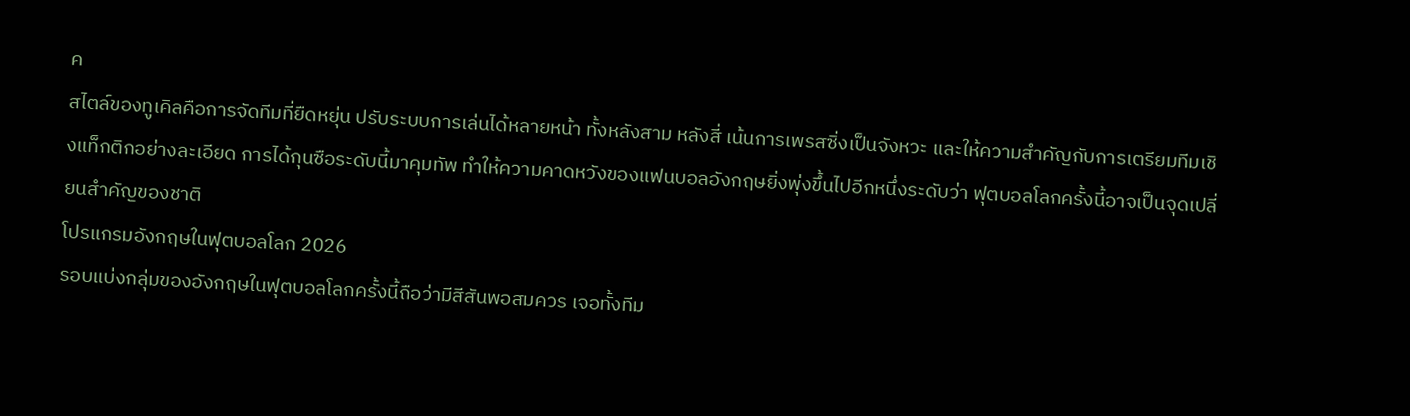ค
สไตล์ของทูเคิลคือการจัดทีมที่ยืดหยุ่น ปรับระบบการเล่นได้หลายหน้า ทั้งหลังสาม หลังสี่ เน้นการเพรสซิ่งเป็นจังหวะ และให้ความสำคัญกับการเตรียมทีมเชิงแท็กติกอย่างละเอียด การได้กุนซือระดับนี้มาคุมทัพ ทำให้ความคาดหวังของแฟนบอลอังกฤษยิ่งพุ่งขึ้นไปอีกหนึ่งระดับว่า ฟุตบอลโลกครั้งนี้อาจเป็นจุดเปลี่ยนสำคัญของชาติ
โปรแกรมอังกฤษในฟุตบอลโลก 2026
รอบแบ่งกลุ่มของอังกฤษในฟุตบอลโลกครั้งนี้ถือว่ามีสีสันพอสมควร เจอทั้งทีม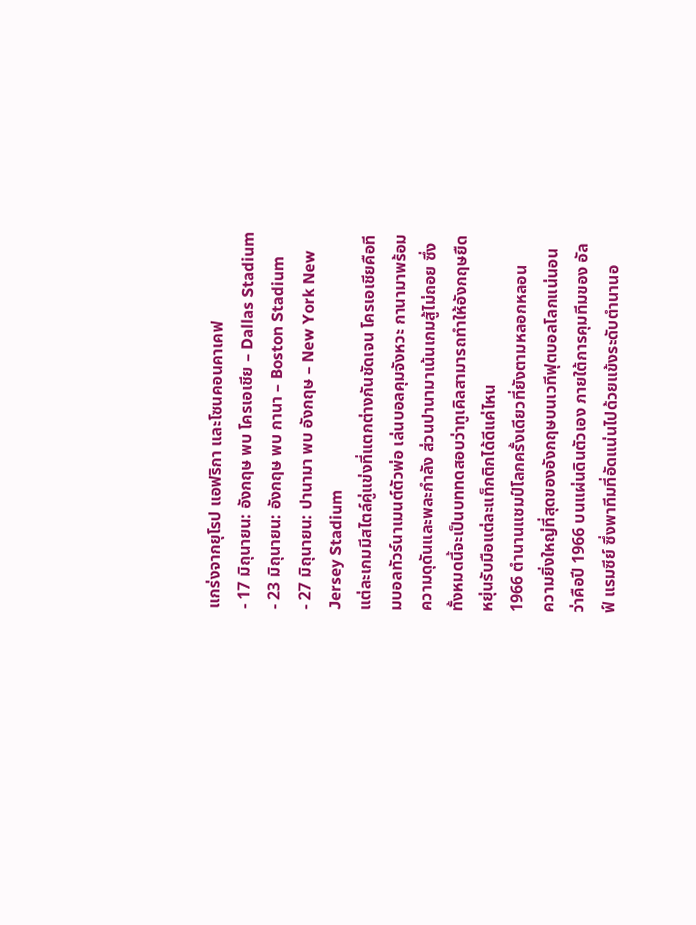แกร่งจากยุโรป แอฟริกา และโซนคอนคาเคฟ
- 17 มิถุนายน: อังกฤษ พบ โครเอเชีย – Dallas Stadium
- 23 มิถุนายน: อังกฤษ พบ กานา – Boston Stadium
- 27 มิถุนายน: ปานามา พบ อังกฤษ – New York New Jersey Stadium
แต่ละเกมมีสไตล์คู่แข่งที่แตกต่างกันชัดเจน โครเอเชียคือทีมบอลทัวร์นาเมนต์ตัวพ่อ เล่นบอลคุมจังหวะ กานามาพร้อมความดุดันและพละกำลัง ส่วนปานามาเน้นเกมสู้ไม่ถอย ซึ่งทั้งหมดนี้จะเป็นบททดสอบว่าทูเคิลสามารถทำให้อังกฤษยืดหยุ่นรับมือแต่ละแท็กติกได้ดีแค่ไหน
1966 ตำนานแชมป์โลกครั้งเดียวที่ยังตามหลอกหลอน
ความยิ่งใหญ่ที่สุดของอังกฤษบนเวทีฟุตบอลโลกแน่นอนว่าคือปี 1966 บนแผ่นดินตัวเอง ภายใต้การคุมทีมของ อัลฟ์ แรมซีย์ ซึ่งพาทีมที่อัดแน่นไปด้วยแข้งระดับตำนานอ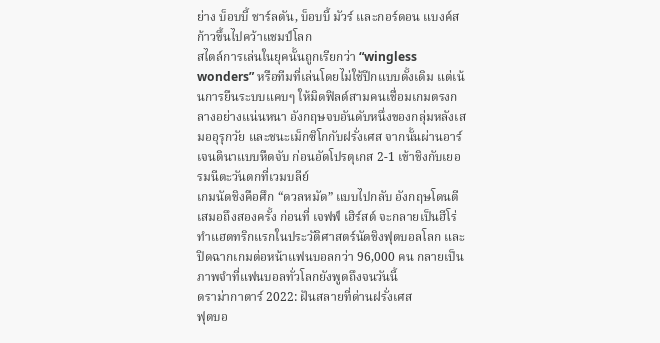ย่าง บ็อบบี้ ชาร์ลตัน, บ็อบบี้ มัวร์ และกอร์ดอน แบงค์ส ก้าวขึ้นไปคว้าแชมป์โลก
สไตล์การเล่นในยุคนั้นถูกเรียกว่า “wingless wonders” หรือทีมที่เล่นโดยไม่ใช้ปีกแบบดั้งเดิม แต่เน้นการยืนระบบแคบๆ ให้มิดฟิลด์สามคนเชื่อมเกมตรงกลางอย่างแน่นหนา อังกฤษจบอันดับหนึ่งของกลุ่มหลังเสมออุรุกวัย และชนะเม็กซิโกกับฝรั่งเศส จากนั้นผ่านอาร์เจนตินาแบบหืดจับ ก่อนอัดโปรตุเกส 2-1 เข้าชิงกับเยอรมนีตะวันตกที่เวมบลีย์
เกมนัดชิงคือศึก “ดวลหมัด” แบบไปกลับ อังกฤษโดนตีเสมอถึงสองครั้ง ก่อนที่ เจฟฟ์ เฮิร์สต์ จะกลายเป็นฮีโร่ ทำแฮตทริกแรกในประวัติศาสตร์นัดชิงฟุตบอลโลก และปิดฉากเกมต่อหน้าแฟนบอลกว่า 96,000 คน กลายเป็นภาพจำที่แฟนบอลทั่วโลกยังพูดถึงจนวันนี้
ดราม่ากาตาร์ 2022: ฝันสลายที่ด่านฝรั่งเศส
ฟุตบอ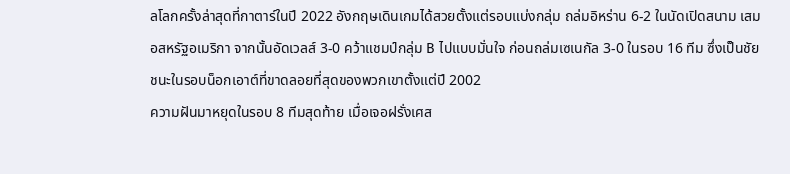ลโลกครั้งล่าสุดที่กาตาร์ในปี 2022 อังกฤษเดินเกมได้สวยตั้งแต่รอบแบ่งกลุ่ม ถล่มอิหร่าน 6-2 ในนัดเปิดสนาม เสมอสหรัฐอเมริกา จากนั้นอัดเวลส์ 3-0 คว้าแชมป์กลุ่ม B ไปแบบมั่นใจ ก่อนถล่มเซเนกัล 3-0 ในรอบ 16 ทีม ซึ่งเป็นชัยชนะในรอบน็อกเอาต์ที่ขาดลอยที่สุดของพวกเขาตั้งแต่ปี 2002
ความฝันมาหยุดในรอบ 8 ทีมสุดท้าย เมื่อเจอฝรั่งเศส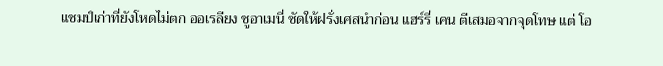แชมป์เก่าที่ยังโหดไม่ตก ออเรลียง ชูอาเมนี่ ซัดให้ฝรั่งเศสนำก่อน แฮร์รี่ เคน ตีเสมอจากจุดโทษ แต่ โอ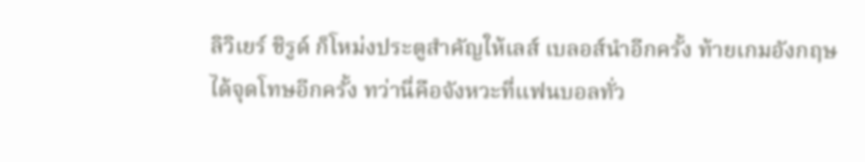ลิวิเยร์ ชิรูด์ ก็โหม่งประตูสำคัญให้เลส์ เบลอส์นำอีกครั้ง ท้ายเกมอังกฤษได้จุดโทษอีกครั้ง ทว่านี่คือจังหวะที่แฟนบอลทั่ว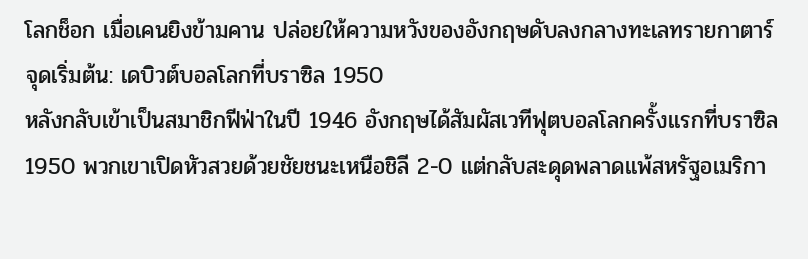โลกช็อก เมื่อเคนยิงข้ามคาน ปล่อยให้ความหวังของอังกฤษดับลงกลางทะเลทรายกาตาร์
จุดเริ่มต้น: เดบิวต์บอลโลกที่บราซิล 1950
หลังกลับเข้าเป็นสมาชิกฟีฟ่าในปี 1946 อังกฤษได้สัมผัสเวทีฟุตบอลโลกครั้งแรกที่บราซิล 1950 พวกเขาเปิดหัวสวยด้วยชัยชนะเหนือชิลี 2-0 แต่กลับสะดุดพลาดแพ้สหรัฐอเมริกา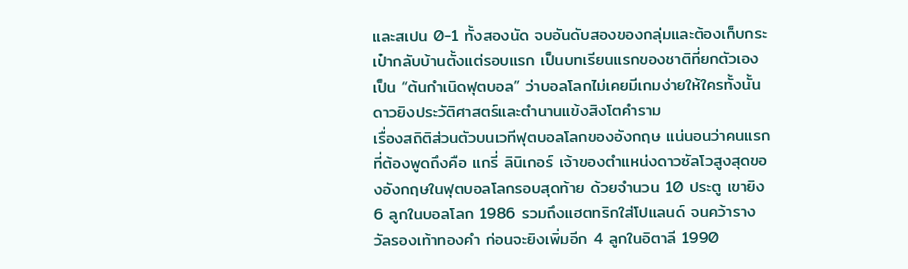และสเปน 0-1 ทั้งสองนัด จบอันดับสองของกลุ่มและต้องเก็บกระเป๋ากลับบ้านตั้งแต่รอบแรก เป็นบทเรียนแรกของชาติที่ยกตัวเองเป็น “ต้นกำเนิดฟุตบอล” ว่าบอลโลกไม่เคยมีเกมง่ายให้ใครทั้งนั้น
ดาวยิงประวัติศาสตร์และตำนานแข้งสิงโตคำราม
เรื่องสถิติส่วนตัวบนเวทีฟุตบอลโลกของอังกฤษ แน่นอนว่าคนแรกที่ต้องพูดถึงคือ แกรี่ ลินิเกอร์ เจ้าของตำแหน่งดาวซัลโวสูงสุดของอังกฤษในฟุตบอลโลกรอบสุดท้าย ด้วยจำนวน 10 ประตู เขายิง 6 ลูกในบอลโลก 1986 รวมถึงแฮตทริกใส่โปแลนด์ จนคว้ารางวัลรองเท้าทองคำ ก่อนจะยิงเพิ่มอีก 4 ลูกในอิตาลี 1990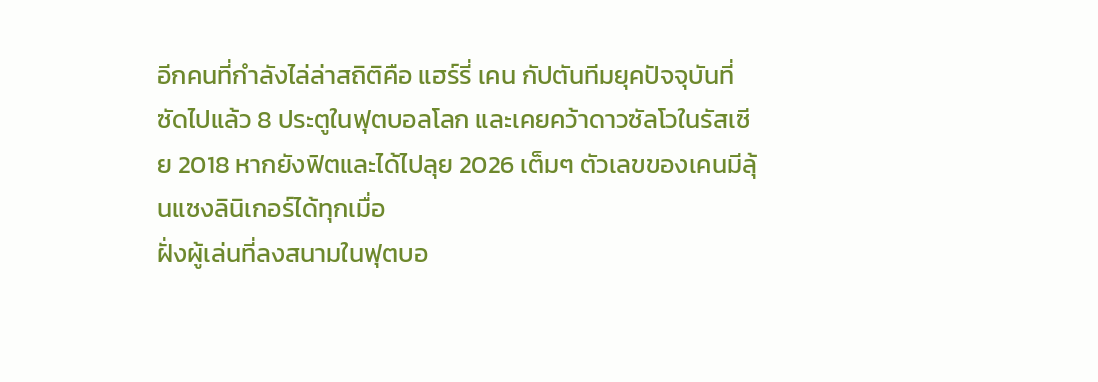อีกคนที่กำลังไล่ล่าสถิติคือ แฮร์รี่ เคน กัปตันทีมยุคปัจจุบันที่ซัดไปแล้ว 8 ประตูในฟุตบอลโลก และเคยคว้าดาวซัลโวในรัสเซีย 2018 หากยังฟิตและได้ไปลุย 2026 เต็มๆ ตัวเลขของเคนมีลุ้นแซงลินิเกอร์ได้ทุกเมื่อ
ฝั่งผู้เล่นที่ลงสนามในฟุตบอ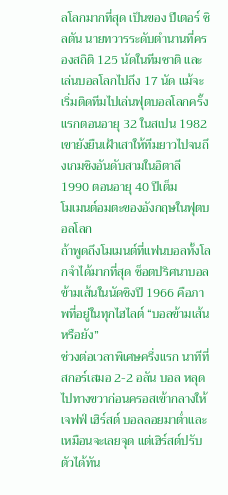ลโลกมากที่สุด เป็นของ ปีเตอร์ ชิลตัน นายทวารระดับตำนานที่ครองสถิติ 125 นัดในทีมชาติ และเล่นบอลโลกไปถึง 17 นัด แม้จะเริ่มติดทีมไปเล่นฟุตบอลโลกครั้งแรกตอนอายุ 32 ในสเปน 1982 เขายังยืนเฝ้าเสาให้ทีมยาวไปจนถึงเกมชิงอันดับสามในอิตาลี 1990 ตอนอายุ 40 ปีเต็ม
โมเมนต์อมตะของอังกฤษในฟุตบอลโลก
ถ้าพูดถึงโมเมนต์ที่แฟนบอลทั้งโลกจำได้มากที่สุด ช็อตปริศนาบอลข้ามเส้นในนัดชิงปี 1966 คือภาพที่อยู่ในทุกไฮไลต์ “บอลข้ามเส้นหรือยัง”
ช่วงต่อเวลาพิเศษครึ่งแรก นาทีที่สกอร์เสมอ 2-2 อลัน บอล หลุดไปทางขวาก่อนครอสเข้ากลางให้ เจฟฟ์ เฮิร์สต์ บอลลอยมาต่ำและเหมือนจะเลยจุด แต่เฮิร์สต์ปรับตัวได้ทัน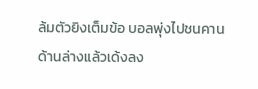ล้มตัวยิงเต็มข้อ บอลพุ่งไปชนคานด้านล่างแล้วเด้งลง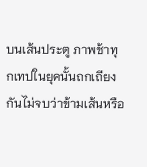บนเส้นประตู ภาพช้าทุกเทปในยุคนั้นถกเถียงกันไม่จบว่าข้ามเส้นหรือ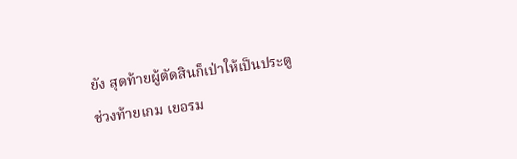ยัง สุดท้ายผู้ตัดสินก็เป่าให้เป็นประตู
ช่วงท้ายเกม เยอรม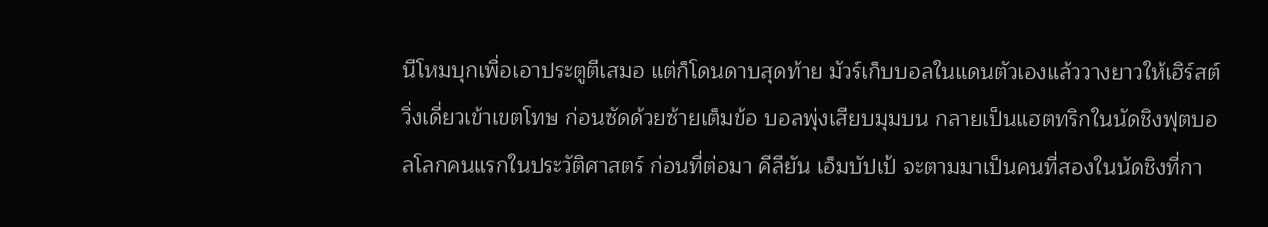นีโหมบุกเพื่อเอาประตูตีเสมอ แต่ก็โดนดาบสุดท้าย มัวร์เก็บบอลในแดนตัวเองแล้ววางยาวให้เฮิร์สต์วิ่งเดี่ยวเข้าเขตโทษ ก่อนซัดด้วยซ้ายเต็มข้อ บอลพุ่งเสียบมุมบน กลายเป็นแฮตทริกในนัดชิงฟุตบอลโลกคนแรกในประวัติศาสตร์ ก่อนที่ต่อมา คีลียัน เอ็มบัปเป้ จะตามมาเป็นคนที่สองในนัดชิงที่กา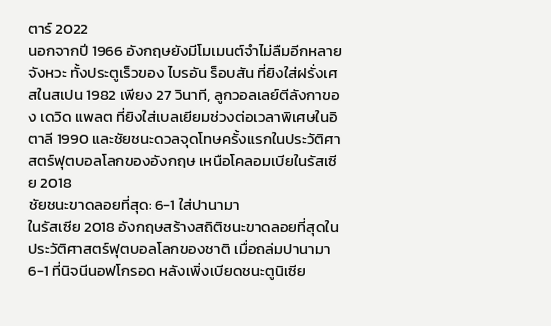ตาร์ 2022
นอกจากปี 1966 อังกฤษยังมีโมเมนต์จำไม่ลืมอีกหลายจังหวะ ทั้งประตูเร็วของ ไบรอัน ร็อบสัน ที่ยิงใส่ฝรั่งเศสในสเปน 1982 เพียง 27 วินาที, ลูกวอลเลย์ตีลังกาของ เดวิด แพลต ที่ยิงใส่เบลเยียมช่วงต่อเวลาพิเศษในอิตาลี 1990 และชัยชนะดวลจุดโทษครั้งแรกในประวัติศาสตร์ฟุตบอลโลกของอังกฤษ เหนือโคลอมเบียในรัสเซีย 2018
ชัยชนะขาดลอยที่สุด: 6-1 ใส่ปานามา
ในรัสเซีย 2018 อังกฤษสร้างสถิติชนะขาดลอยที่สุดในประวัติศาสตร์ฟุตบอลโลกของชาติ เมื่อถล่มปานามา 6-1 ที่นิจนีนอฟโกรอด หลังเพิ่งเบียดชนะตูนิเซีย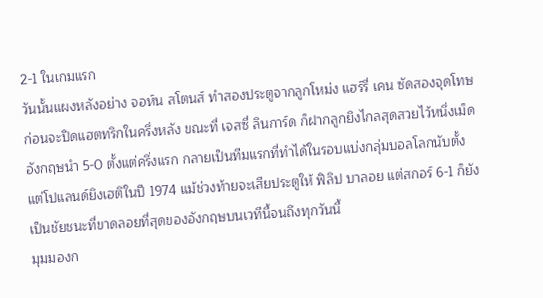2-1 ในเกมแรก
วันนั้นแผงหลังอย่าง จอห์น สโตนส์ ทำสองประตูจากลูกโหม่ง แฮร์รี่ เคน ซัดสองจุดโทษ ก่อนจะปิดแฮตทริกในครึ่งหลัง ขณะที่ เจสซี่ ลินการ์ด ก็ฝากลูกยิงไกลสุดสวยไว้หนึ่งเม็ด อังกฤษนำ 5-0 ตั้งแต่ครึ่งแรก กลายเป็นทีมแรกที่ทำได้ในรอบแบ่งกลุ่มบอลโลกนับตั้งแต่โปแลนด์ยิงเฮติในปี 1974 แม้ช่วงท้ายจะเสียประตูให้ ฟิลิป บาลอย แต่สกอร์ 6-1 ก็ยังเป็นชัยชนะที่ขาดลอยที่สุดของอังกฤษบนเวทีนี้จนถึงทุกวันนี้
มุมมองก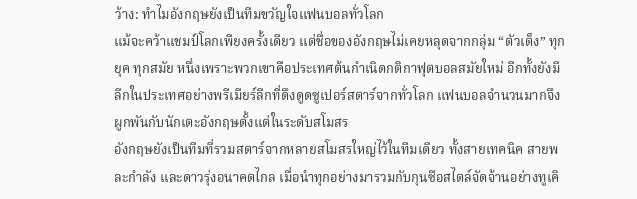ว้าง: ทำไมอังกฤษยังเป็นทีมขวัญใจแฟนบอลทั่วโลก
แม้จะคว้าแชมป์โลกเพียงครั้งเดียว แต่ชื่อของอังกฤษไม่เคยหลุดจากกลุ่ม “ตัวเต็ง” ทุกยุค ทุกสมัย หนึ่งเพราะพวกเขาคือประเทศต้นกำเนิดกติกาฟุตบอลสมัยใหม่ อีกทั้งยังมีลีกในประเทศอย่างพรีเมียร์ลีกที่ดึงดูดซูเปอร์สตาร์จากทั่วโลก แฟนบอลจำนวนมากจึงผูกพันกับนักเตะอังกฤษตั้งแต่ในระดับสโมสร
อังกฤษยังเป็นทีมที่รวมสตาร์จากหลายสโมสรใหญ่ไว้ในทีมเดียว ทั้งสายเทคนิค สายพละกำลัง และดาวรุ่งอนาคตไกล เมื่อนำทุกอย่างมารวมกับกุนซือสไตล์จัดจ้านอย่างทูเคิ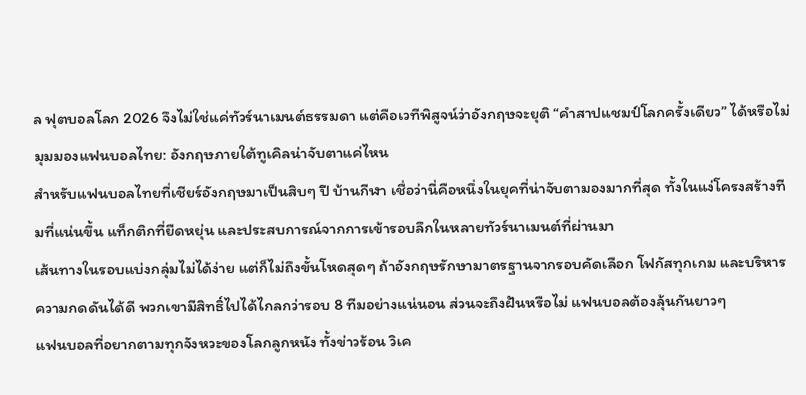ล ฟุตบอลโลก 2026 จึงไม่ใช่แค่ทัวร์นาเมนต์ธรรมดา แต่คือเวทีพิสูจน์ว่าอังกฤษจะยุติ “คำสาปแชมป์โลกครั้งเดียว” ได้หรือไม่
มุมมองแฟนบอลไทย: อังกฤษภายใต้ทูเคิลน่าจับตาแค่ไหน
สำหรับแฟนบอลไทยที่เชียร์อังกฤษมาเป็นสิบๆ ปี บ้านกีฬา เชื่อว่านี่คือหนึ่งในยุคที่น่าจับตามองมากที่สุด ทั้งในแง่โครงสร้างทีมที่แน่นขึ้น แท็กติกที่ยืดหยุ่น และประสบการณ์จากการเข้ารอบลึกในหลายทัวร์นาเมนต์ที่ผ่านมา
เส้นทางในรอบแบ่งกลุ่มไม่ได้ง่าย แต่ก็ไม่ถึงขั้นโหดสุดๆ ถ้าอังกฤษรักษามาตรฐานจากรอบคัดเลือก โฟกัสทุกเกม และบริหารความกดดันได้ดี พวกเขามีสิทธิ์ไปได้ไกลกว่ารอบ 8 ทีมอย่างแน่นอน ส่วนจะถึงฝันหรือไม่ แฟนบอลต้องลุ้นกันยาวๆ
แฟนบอลที่อยากตามทุกจังหวะของโลกลูกหนัง ทั้งข่าวร้อน วิเค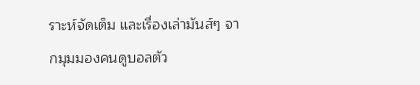ราะห์จัดเต็ม และเรื่องเล่ามันส์ๆ จากมุมมองคนดูบอลตัว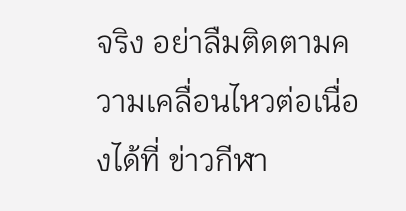จริง อย่าลืมติดตามความเคลื่อนไหวต่อเนื่องได้ที่ ข่าวกีฬา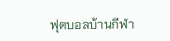ฟุตบอลบ้านกีฬา